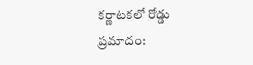క‌ర్ణాట‌క‌లో రోడ్డు ప్ర‌మాదం: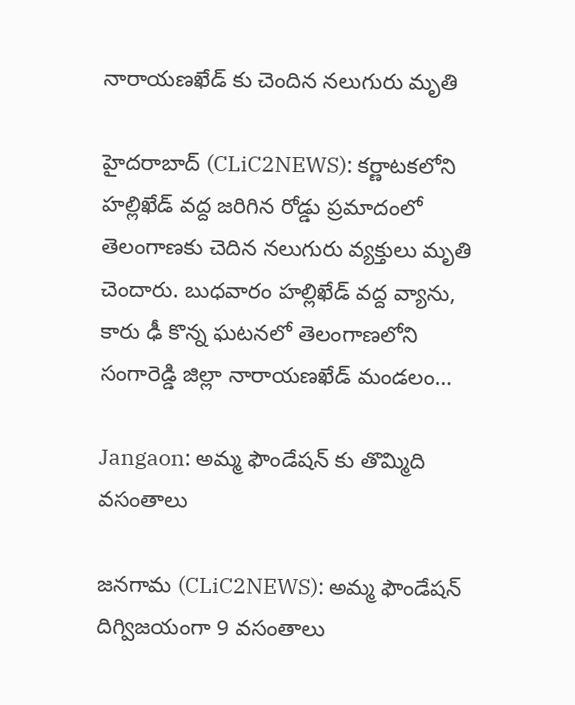నారాయ‌ణ‌ఖేడ్ కు చెందిన న‌లుగురు మృతి

హైద‌రాబాద్ (CLiC2NEWS): క‌ర్ణాట‌క‌లోని హ‌ల్లిఖేడ్ వ‌ద్ద జ‌రిగిన రోడ్డు ప్ర‌మాదంలో తెలంగాణ‌కు చెదిన న‌లుగురు వ్య‌క్తులు మృతి చెందారు. బుధ‌వారం హ‌ల్లిఖేడ్ వ‌ద్ద వ్యాను, కారు ఢీ కొన్న ఘ‌ట‌న‌లో తెలంగాణలోని సంగారెడ్డి జిల్లా నారాయ‌ణ‌ఖేడ్ మండ‌లం…

Jangaon: అమ్మ ఫౌండేషన్ కు తొమ్మిది వసంతాలు

జనగామ (CLiC2NEWS): అమ్మ ఫౌండేషన్ దిగ్విజ‌యంగా 9 వసంతాలు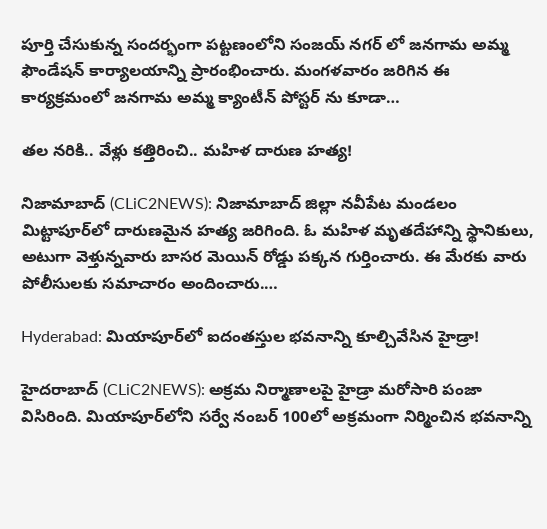పూర్తి చేసుకున్న సందర్భంగా పట్టణంలోని సంజయ్ నగర్ లో జనగామ అమ్మ ఫౌండేషన్ కార్యాల‌యాన్ని ప్రారంభించారు. మంగ‌ళ‌వారం జ‌రిగిన ఈ కార్య‌క్ర‌మంలో జనగామ అమ్మ క్యాంటీన్ పోస్టర్ ను కూడా…

త‌ల న‌రికి.. వేళ్లు క‌త్తిరించి.. మ‌హిళ దారుణ హ‌త్య‌!

నిజామాబాద్ (CLiC2NEWS): నిజామాబాద్ జిల్లా న‌వీపేట మండ‌లం మిట్టాపూర్‌లో దారుణ‌మైన హ‌త్య జ‌రిగింది. ఓ మ‌హిళ మృత‌దేహాన్ని స్థానికులు, అటుగా వెళ్తున్న‌వారు బాస‌ర మెయిన్ రోడ్డు ప‌క్క‌న గుర్తించారు. ఈ మేర‌కు వారు పోలీసులకు స‌మాచారం అందించారు.…

Hyderabad: మియాపూర్‌లో ఐదంత‌స్తుల భ‌వ‌నాన్ని కూల్చివేసిన హైడ్రా!

హైద‌రాబాద్ (CLiC2NEWS): అక్ర‌మ నిర్మాణాల‌పై హైడ్రా మ‌రోసారి పంజా విసిరింది. మియాపూర్‌లోని స‌ర్వే నంబ‌ర్ 100లో అక్ర‌మంగా నిర్మించిన భ‌వ‌నాన్ని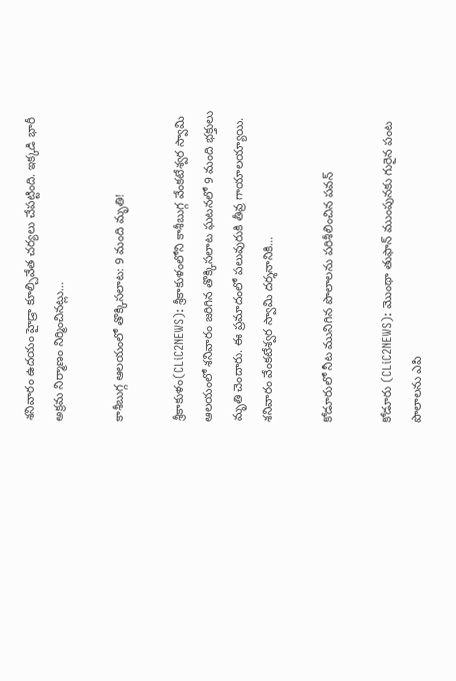శ‌నివారం ఉద‌యం హైడ్రా కూల్చివేత చ‌ర్య‌లు చేపట్టింది. ఇక్క‌డి భారీ అక్ర‌మ నిర్మాణం నిర్మించిన‌ట్లు…

కాశీబుగ్గ ఆల‌యంలో తొక్కిస‌లాట‌: 9 మంది మృతి!

శ్రీ‌కాకుళం(CLiC2NEWS): శ్రీకాకుళంలోని కాశీబుగ్గ వేంక‌టేశ్వ‌ర స్వామి ఆల‌యంలో శ‌నివారం జరిగిన తొక్కిస‌లాట ఘ‌ట‌న‌లో 9 మంది భ‌క్తులు మృతి చెందారు. ఈ ప్ర‌మాదంలో ప‌లువురుకి తీవ్ర గాయాల‌య్యాయి. శ‌నివారం వేంక‌టేశ్వ‌ర స్వామి ద‌ర్శ‌నానికి…

కోడూరులో నీట మునిగిన పొలాల‌ను ప‌రిశీలించిన ప‌వ‌న్‌

కోడూరు (CLiC2NEWS): మొంథా తుఫాన్ ముంపున‌కు గురైన పంట పొలాల‌ను ఎపి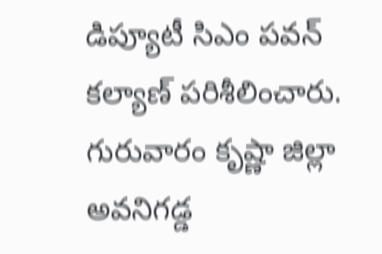డిప్యూటీ సిఎం ప‌వ‌న్ క‌ల్యాణ్ ప‌రిశీలించారు. గురువారం కృష్ణా జిల్లా అవ‌నిగ‌డ్డ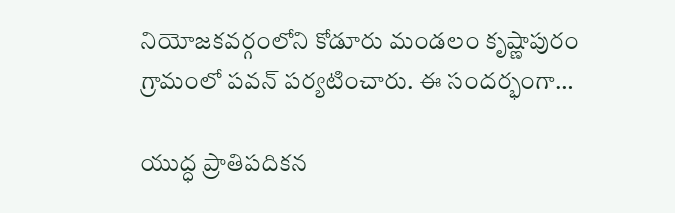నియోజ‌క‌వ‌ర్గంలోని కోడూరు మండ‌లం కృష్ణాపురం గ్రామంలో ప‌వ‌న్ ప‌ర్య‌టించారు. ఈ సంద‌ర్భంగా…

యుద్ధ ప్రాతిప‌దిక‌న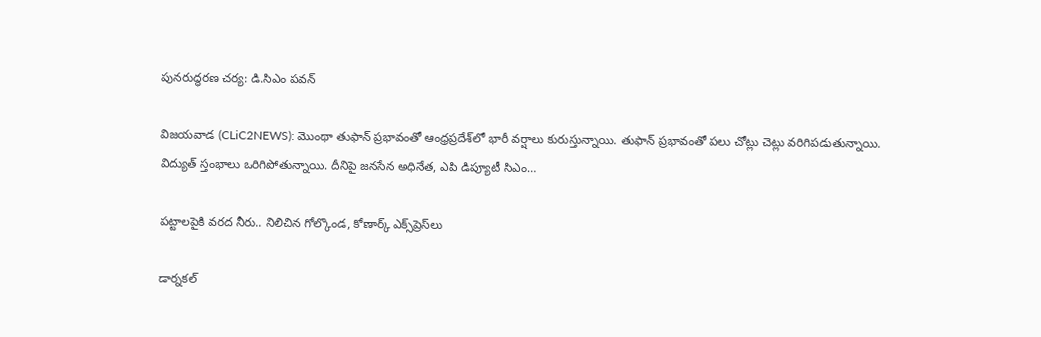పున‌రుద్ధ‌ర‌ణ చ‌ర్య‌: డి.సిఎం ప‌వ‌న్‌

విజ‌య‌వాడ (CLiC2NEWS): మొంథా తుఫాన్ ప్ర‌భావంతో ఆంధ్ర‌ప్ర‌దేశ్‌లో భారీ వ‌ర్షాలు కురుస్తున్నాయి. తుఫాన్ ప్ర‌భావంతో ప‌లు చోట్లు చెట్లు వ‌రిగిప‌డుతున్నాయి. విద్యుత్ స్తంభాలు ఒరిగిపోతున్నాయి. దీనిపై జ‌న‌సేన అధినేత‌, ఎపి డిప్యూటీ సిఎం…

ప‌ట్టాల‌పైకి వ‌ర‌ద నీరు.. నిలిచిన గోల్కొండ‌, కోణార్క్ ఎక్స్‌ప్రెస్‌లు

డార్న‌క‌ల్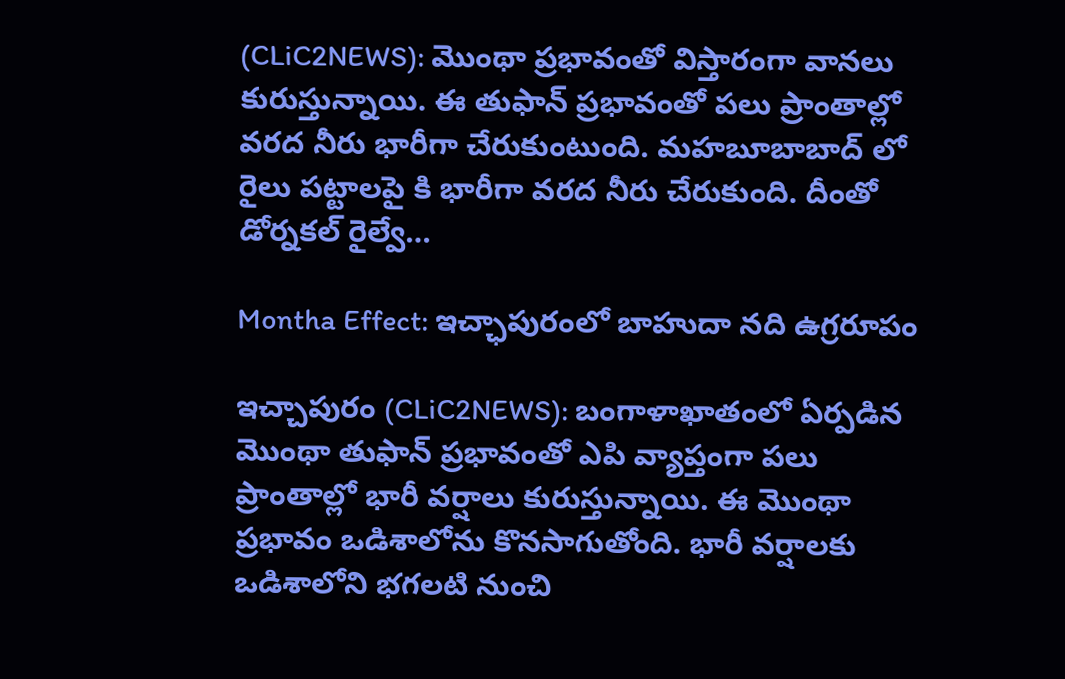(CLiC2NEWS): మొంథా ప్రభావంతో విస్తారంగా వాన‌లు కురుస్తున్నాయి. ఈ తుఫాన్ ప్ర‌భావంతో ప‌లు ప్రాంతాల్లో వ‌ర‌ద నీరు భారీగా చేరుకుంటుంది. మ‌హ‌బూబాబాద్ లో రైలు ప‌ట్టాల‌పై కి భారీగా వ‌ర‌ద నీరు చేరుకుంది. దీంతో డోర్న‌క‌ల్ రైల్వే…

Montha Effect: ఇచ్ఛాపురంలో బాహుదా న‌ది ఉగ్ర‌రూపం

ఇచ్చాపురం (CLiC2NEWS): బంగాళాఖాతంలో ఏర్ప‌డిన మొంథా తుఫాన్ ప్ర‌భావంతో ఎపి వ్యాప్తంగా ప‌లు ప్రాంతాల్లో భారీ వ‌ర్షాలు కురుస్తున్నాయి. ఈ మొంథా ప్ర‌భావం ఒడిశాలోను కొన‌సాగుతోంది. భారీ వ‌ర్షాల‌కు ఒడిశాలోని భ‌గ‌ల‌టి నుంచి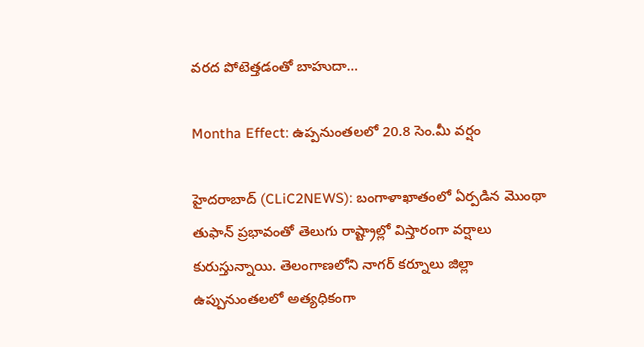వ‌ర‌ద పోటెత్త‌డంతో బాహుదా…

Montha Effect: ఉప్ప‌నుంత‌ల‌లో 20.8 సెం.మీ వ‌ర్షం

హైద‌రాబాద్ (CLiC2NEWS): బంగాళాఖాతంలో ఏర్ప‌డిన మొంథా తుఫాన్ ప్ర‌భావంతో తెలుగు రాష్ట్రాల్లో విస్తారంగా వ‌ర్షాలు కురుస్తున్నాయి. తెలంగాణ‌లోని నాగ‌ర్ క‌ర్నూలు జిల్లా ఉప్పునుంత‌ల‌లో అత్య‌ధికంగా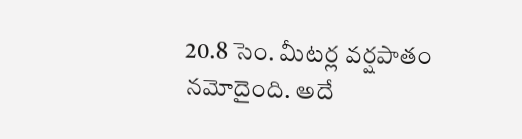20.8 సెం. మీట‌ర్ల వ‌ర్ష‌పాతం న‌మోదైంది. అదే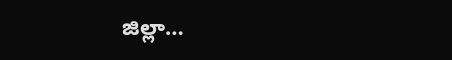జిల్లా…